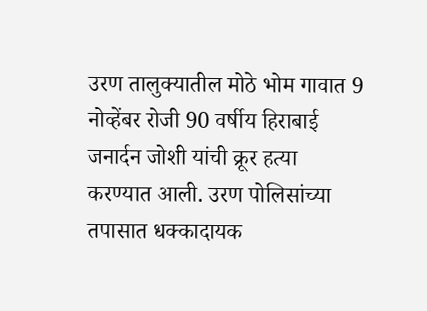उरण तालुक्यातील मोठे भोम गावात 9 नोव्हेंबर रोजी 90 वर्षीय हिराबाई जनार्दन जोशी यांची क्रूर हत्या करण्यात आली. उरण पोलिसांच्या तपासात धक्कादायक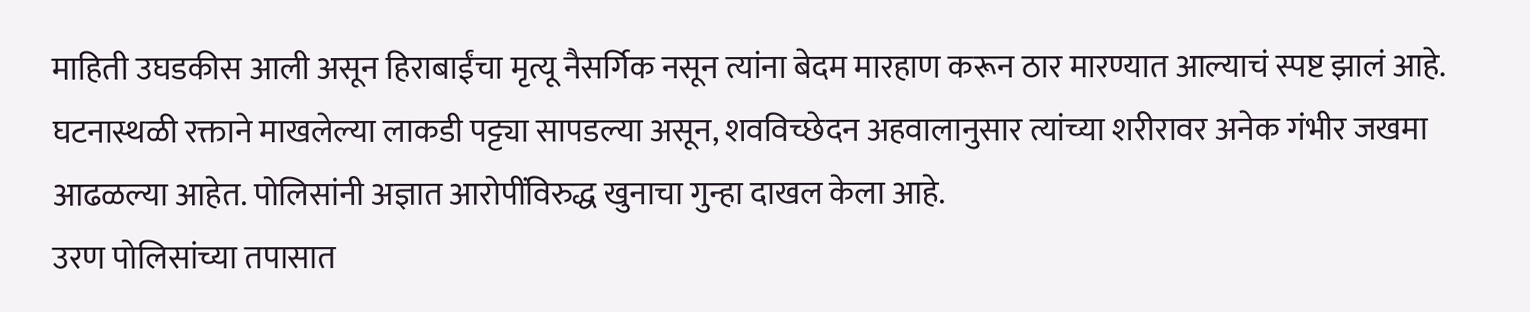माहिती उघडकीस आली असून हिराबाईंचा मृत्यू नैसर्गिक नसून त्यांना बेदम मारहाण करून ठार मारण्यात आल्याचं स्पष्ट झालं आहे. घटनास्थळी रक्ताने माखलेल्या लाकडी पट्ट्या सापडल्या असून, शवविच्छेदन अहवालानुसार त्यांच्या शरीरावर अनेक गंभीर जखमा आढळल्या आहेत. पोलिसांनी अज्ञात आरोपींविरुद्ध खुनाचा गुन्हा दाखल केला आहे.
उरण पोलिसांच्या तपासात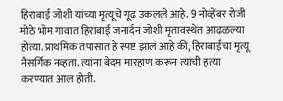हिराबाई जोशी यांच्या मृत्यूचे गूढ उकलले आहे. 9 नोव्हेंबर रोजी मोठे भोम गावात हिराबाई जनार्दन जोशी मृतावस्थेत आढळल्या होत्या. प्राथमिक तपासात हे स्पष्ट झालं आहे की, हिराबाईंचा मृत्यू नैसर्गिक नव्हता. त्यांना बेदम मारहाण करून त्यांची हत्या करण्यात आल होती.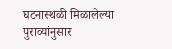घटनास्थळी मिळालेल्या पुराव्यांनुसार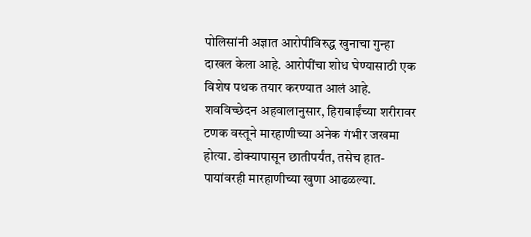पोलिसांनी अज्ञात आरोपींविरुद्ध खुनाचा गुन्हा दाखल केला आहे. आरोपींचा शोध घेण्यासाठी एक विशेष पथक तयार करण्यात आलं आहे.
शवविच्छेदन अहवालानुसार, हिराबाईंच्या शरीरावर टणक वस्तूने मारहाणीच्या अनेक गंभीर जखमा होत्या. डोक्यापासून छातीपर्यंत, तसेच हात-पायांवरही मारहाणीच्या खुणा आढळल्या.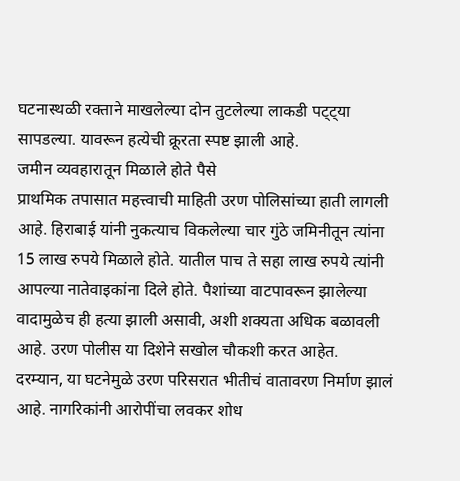घटनास्थळी रक्ताने माखलेल्या दोन तुटलेल्या लाकडी पट्ट्या सापडल्या. यावरून हत्येची क्रूरता स्पष्ट झाली आहे.
जमीन व्यवहारातून मिळाले होते पैसे
प्राथमिक तपासात महत्त्वाची माहिती उरण पोलिसांच्या हाती लागली आहे. हिराबाई यांनी नुकत्याच विकलेल्या चार गुंठे जमिनीतून त्यांना 15 लाख रुपये मिळाले होते. यातील पाच ते सहा लाख रुपये त्यांनी आपल्या नातेवाइकांना दिले होते. पैशांच्या वाटपावरून झालेल्या वादामुळेच ही हत्या झाली असावी, अशी शक्यता अधिक बळावली आहे. उरण पोलीस या दिशेने सखोल चौकशी करत आहेत.
दरम्यान, या घटनेमुळे उरण परिसरात भीतीचं वातावरण निर्माण झालं आहे. नागरिकांनी आरोपींचा लवकर शोध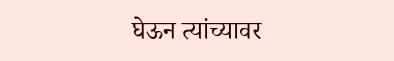घेऊन त्यांच्यावर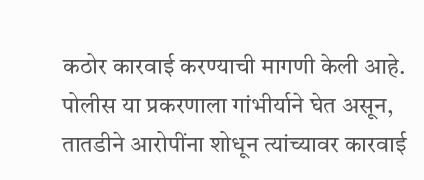कठोर कारवाई करण्याची मागणी केली आहे. पोलीस या प्रकरणाला गांभीर्याने घेत असून, तातडीने आरोपींना शोधून त्यांच्यावर कारवाई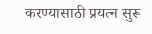करण्यासाठी प्रयत्न सुरू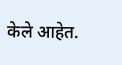केले आहेत.